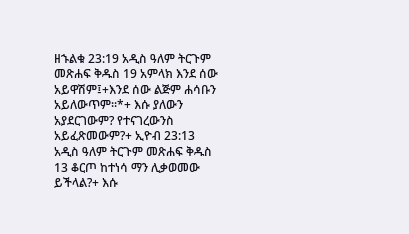ዘኁልቁ 23:19 አዲስ ዓለም ትርጉም መጽሐፍ ቅዱስ 19 አምላክ እንደ ሰው አይዋሽም፤+እንደ ሰው ልጅም ሐሳቡን አይለውጥም።*+ እሱ ያለውን አያደርገውም? የተናገረውንስ አይፈጽመውም?+ ኢዮብ 23:13 አዲስ ዓለም ትርጉም መጽሐፍ ቅዱስ 13 ቆርጦ ከተነሳ ማን ሊቃወመው ይችላል?+ እሱ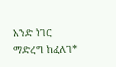አንድ ነገር ማድረግ ከፈለገ*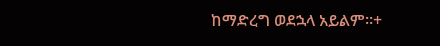ከማድረግ ወደኋላ አይልም።+